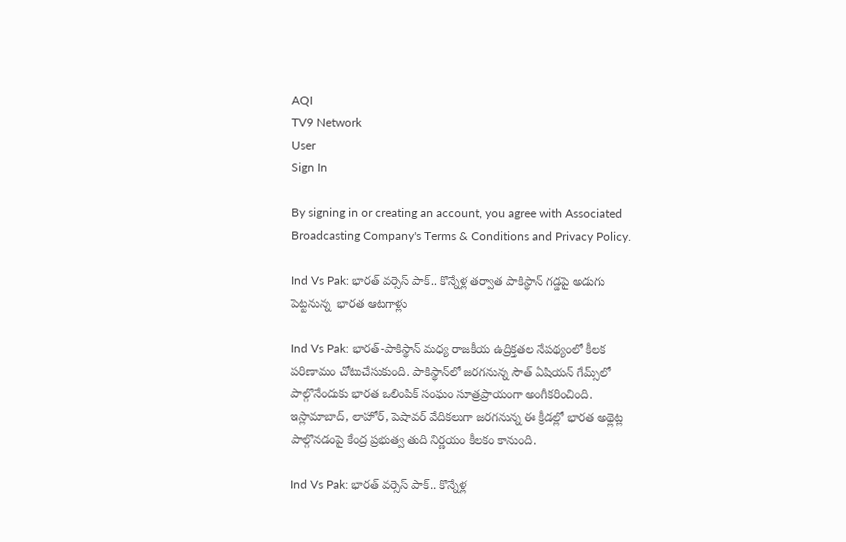AQI
TV9 Network
User
Sign In

By signing in or creating an account, you agree with Associated Broadcasting Company's Terms & Conditions and Privacy Policy.

Ind Vs Pak: భారత్ వర్సెస్ పాక్.. కొన్నేళ్ల తర్వాత పాకిస్థాన్ గడ్డపై అడుగు పెట్టనున్న  భారత ఆటగాళ్లు

Ind Vs Pak: భారత్-పాకిస్థాన్ మధ్య రాజకీయ ఉద్రిక్తతల నేపథ్యంలో కీలక పరిణామం చోటుచేసుకుంది. పాకిస్థాన్‌లో జరగనున్న సౌత్ ఏషియన్ గేమ్స్‌లో పాల్గొనేందుకు భారత ఒలింపిక్ సంఘం సూత్రప్రాయంగా అంగీకరించింది. ఇస్లామాబాద్, లాహోర్, పెషావర్ వేదికలుగా జరగనున్న ఈ క్రీడల్లో భారత అథ్లెట్ల పాల్గొనడంపై కేంద్ర ప్రభుత్వ తుది నిర్ణయం కీలకం కానుంది.

Ind Vs Pak: భారత్ వర్సెస్ పాక్.. కొన్నేళ్ల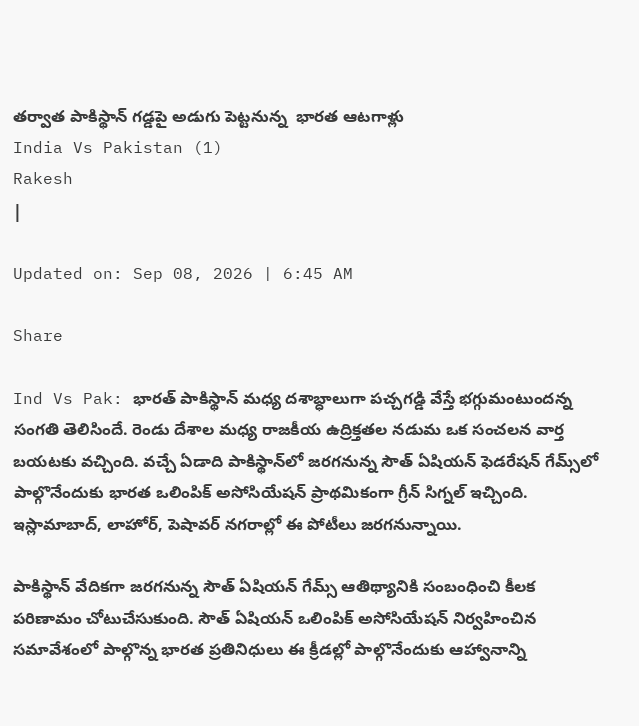తర్వాత పాకిస్థాన్ గడ్డపై అడుగు పెట్టనున్న  భారత ఆటగాళ్లు
India Vs Pakistan (1)
Rakesh
|

Updated on: Sep 08, 2026 | 6:45 AM

Share

Ind Vs Pak: భారత్ పాకిస్థాన్ మధ్య దశాబ్ధాలుగా పచ్చగడ్డి వేస్తే భగ్గుమంటుందన్న సంగతి తెలిసిందే. రెండు దేశాల మధ్య రాజకీయ ఉద్రిక్తతల నడుమ ఒక సంచలన వార్త బయటకు వచ్చింది. వచ్చే ఏడాది పాకిస్థాన్‌లో జరగనున్న సౌత్ ఏషియన్ ఫెడరేషన్ గేమ్స్‌లో పాల్గొనేందుకు భారత ఒలింపిక్ అసోసియేషన్ ప్రాథమికంగా గ్రీన్ సిగ్నల్ ఇచ్చింది. ఇస్లామాబాద్, లాహోర్, పెషావర్ నగరాల్లో ఈ పోటీలు జరగనున్నాయి.

పాకిస్థాన్ వేదికగా జరగనున్న సౌత్ ఏషియన్ గేమ్స్ ఆతిథ్యానికి సంబంధించి కీలక పరిణామం చోటుచేసుకుంది. సౌత్ ఏషియన్ ఒలింపిక్ అసోసియేషన్ నిర్వహించిన సమావేశంలో పాల్గొన్న భారత ప్రతినిధులు ఈ క్రీడల్లో పాల్గొనేందుకు ఆహ్వానాన్ని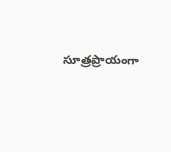సూత్రప్రాయంగా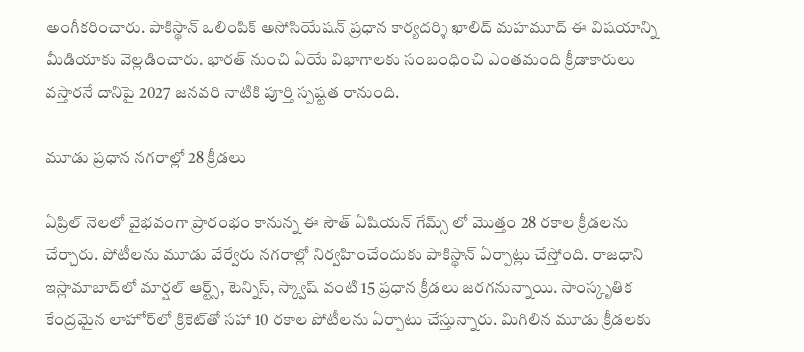అంగీకరించారు. పాకిస్థాన్ ఒలింపిక్ అసోసియేషన్ ప్రధాన కార్యదర్శి ఖాలిద్ మహమూద్ ఈ విషయాన్ని మీడియాకు వెల్లడించారు. భారత్ నుంచి ఏయే విభాగాలకు సంబంధించి ఎంతమంది క్రీడాకారులు వస్తారనే దానిపై 2027 జనవరి నాటికి పూర్తి స్పష్టత రానుంది.

మూడు ప్రధాన నగరాల్లో 28 క్రీడలు

ఏప్రిల్ నెలలో వైభవంగా ప్రారంభం కానున్న ఈ సౌత్ ఏషియన్ గేమ్స్ లో మొత్తం 28 రకాల క్రీడలను చేర్చారు. పోటీలను మూడు వేర్వేరు నగరాల్లో నిర్వహించేందుకు పాకిస్థాన్ ఏర్పాట్లు చేస్తోంది. రాజధాని ఇస్లామాబాద్‌లో మార్షల్ ఆర్ట్స్, టెన్నిస్, స్క్వాష్ వంటి 15 ప్రధాన క్రీడలు జరగనున్నాయి. సాంస్కృతిక కేంద్రమైన లాహోర్‌లో క్రికెట్‌తో సహా 10 రకాల పోటీలను ఏర్పాటు చేస్తున్నారు. మిగిలిన మూడు క్రీడలకు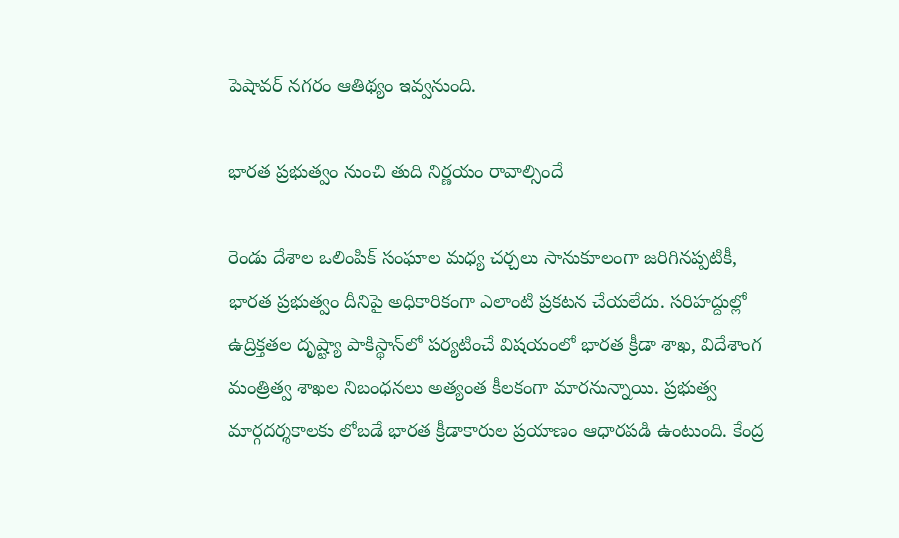పెషావర్ నగరం ఆతిథ్యం ఇవ్వనుంది.

భారత ప్రభుత్వం నుంచి తుది నిర్ణయం రావాల్సిందే

రెండు దేశాల ఒలింపిక్ సంఘాల మధ్య చర్చలు సానుకూలంగా జరిగినప్పటికీ, భారత ప్రభుత్వం దీనిపై అధికారికంగా ఎలాంటి ప్రకటన చేయలేదు. సరిహద్దుల్లో ఉద్రిక్తతల దృష్ట్యా పాకిస్థాన్‌లో పర్యటించే విషయంలో భారత క్రీడా శాఖ, విదేశాంగ మంత్రిత్వ శాఖల నిబంధనలు అత్యంత కీలకంగా మారనున్నాయి. ప్రభుత్వ మార్గదర్శకాలకు లోబడే భారత క్రీడాకారుల ప్రయాణం ఆధారపడి ఉంటుంది. కేంద్ర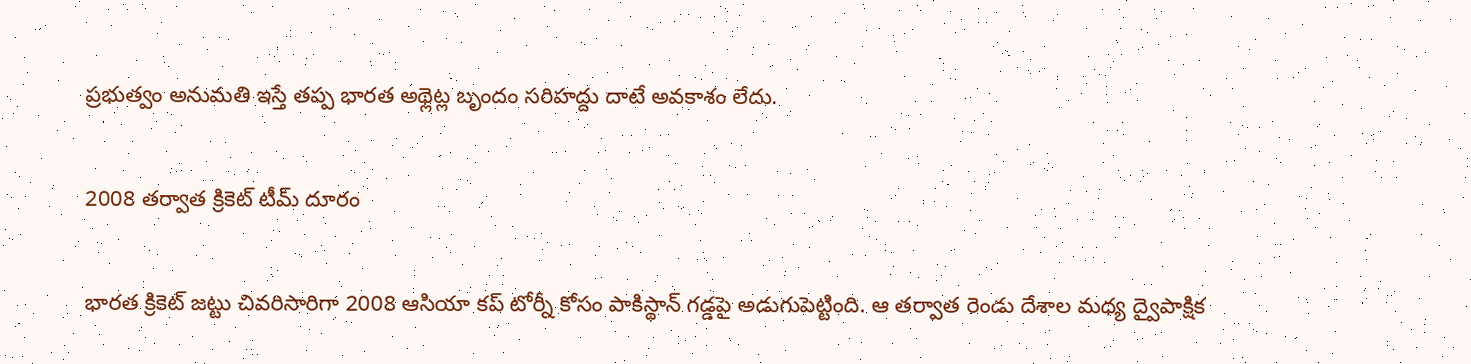ప్రభుత్వం అనుమతి ఇస్తే తప్ప భారత అథ్లెట్ల బృందం సరిహద్దు దాటే అవకాశం లేదు.

2008 తర్వాత క్రికెట్ టీమ్ దూరం

భారత క్రికెట్ జట్టు చివరిసారిగా 2008 ఆసియా కప్ టోర్నీ కోసం పాకిస్థాన్ గడ్డపై అడుగుపెట్టింది. ఆ తర్వాత రెండు దేశాల మధ్య ద్వైపాక్షిక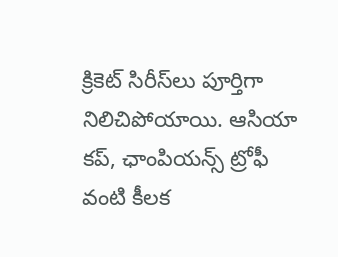క్రికెట్ సిరీస్‌లు పూర్తిగా నిలిచిపోయాయి. ఆసియా కప్, ఛాంపియన్స్ ట్రోఫీ వంటి కీలక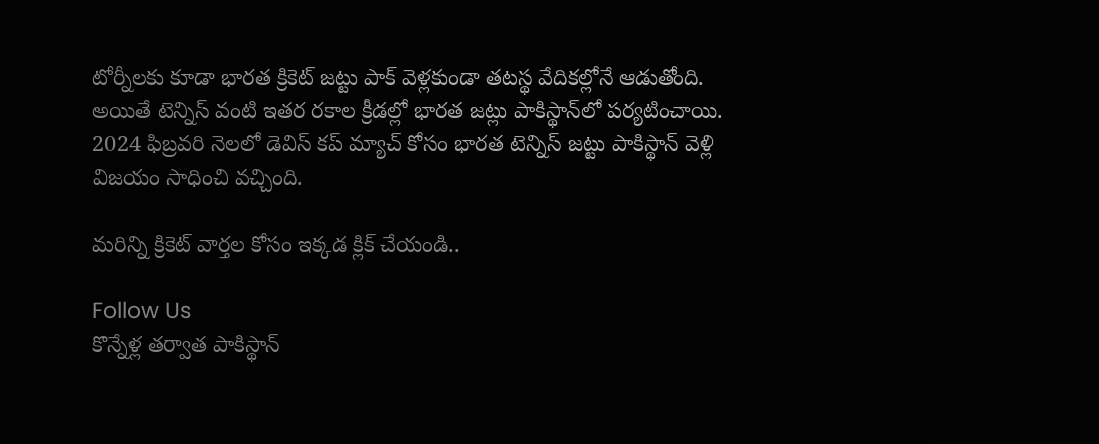టోర్నీలకు కూడా భారత క్రికెట్ జట్టు పాక్ వెళ్లకుండా తటస్థ వేదికల్లోనే ఆడుతోంది. అయితే టెన్నిస్ వంటి ఇతర రకాల క్రీడల్లో భారత జట్లు పాకిస్థాన్‌లో పర్యటించాయి. 2024 ఫిబ్రవరి నెలలో డెవిస్ కప్ మ్యాచ్ కోసం భారత టెన్నిస్ జట్టు పాకిస్థాన్ వెళ్లి విజయం సాధించి వచ్చింది.

మరిన్ని క్రికెట్ వార్తల కోసం ఇక్కడ క్లిక్ చేయండి..

Follow Us
కొన్నేళ్ల తర్వాత పాకిస్థాన్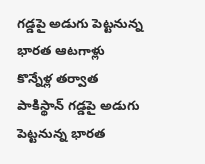గడ్డపై అడుగు పెట్టనున్న భారత ఆటగాళ్లు
కొన్నేళ్ల తర్వాత పాకిస్థాన్ గడ్డపై అడుగు పెట్టనున్న భారత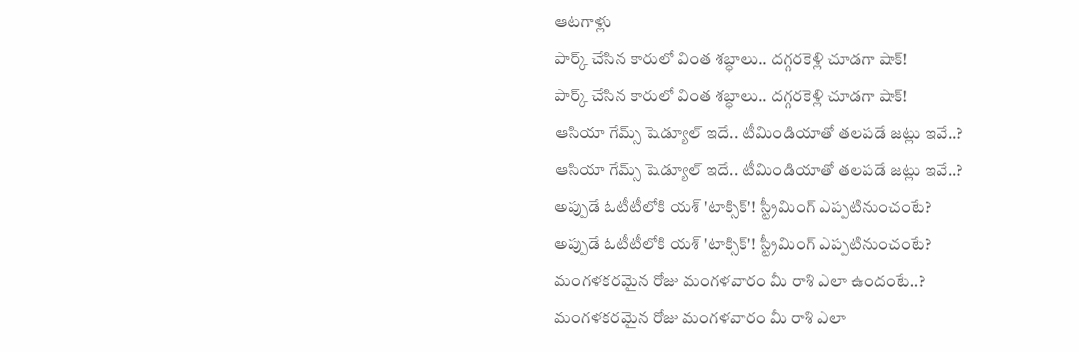ఆటగాళ్లు
పార్క్ చేసిన కారులో వింత శబ్ధాలు.. దగ్గరకెళ్లి చూడగా షాక్!
పార్క్ చేసిన కారులో వింత శబ్ధాలు.. దగ్గరకెళ్లి చూడగా షాక్!
ఆసియా గేమ్స్ షెడ్యూల్ ఇదే.. టీమిండియాతో తలపడే జట్లు ఇవే..?
ఆసియా గేమ్స్ షెడ్యూల్ ఇదే.. టీమిండియాతో తలపడే జట్లు ఇవే..?
అప్పుడే ఓటీటీలోకి యశ్ 'టాక్సిక్'! స్ట్రీమింగ్ ఎప్పటినుంచంటే?
అప్పుడే ఓటీటీలోకి యశ్ 'టాక్సిక్'! స్ట్రీమింగ్ ఎప్పటినుంచంటే?
మంగళకరమైన రోజు మంగళవారం మీ రాశి ఎలా ఉందంటే..?
మంగళకరమైన రోజు మంగళవారం మీ రాశి ఎలా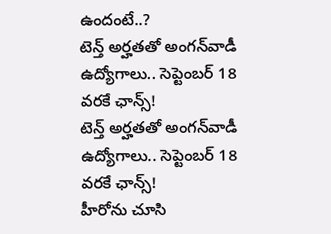ఉందంటే..?
టెన్త్ అర్హతతో అంగన్‌వాడీ ఉద్యోగాలు.. సెప్టెంబర్ 18 వరకే ఛాన్స్‌!
టెన్త్ అర్హతతో అంగన్‌వాడీ ఉద్యోగాలు.. సెప్టెంబర్ 18 వరకే ఛాన్స్‌!
హీరోను చూసి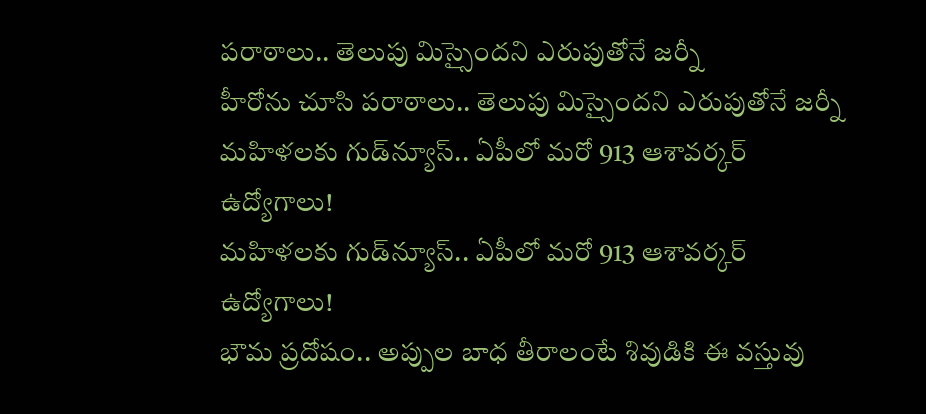పరాఠాలు.. తెలుపు మిస్సైందని ఎరుపుతోనే జర్నీ
హీరోను చూసి పరాఠాలు.. తెలుపు మిస్సైందని ఎరుపుతోనే జర్నీ
మహిళలకు గుడ్‌న్యూస్.. ఏపీలో మరో 913 ఆశావర్కర్ ఉద్యోగాలు!
మహిళలకు గుడ్‌న్యూస్.. ఏపీలో మరో 913 ఆశావర్కర్ ఉద్యోగాలు!
భౌమ ప్రదోషం.. అప్పుల బాధ తీరాలంటే శివుడికి ఈ వస్తువు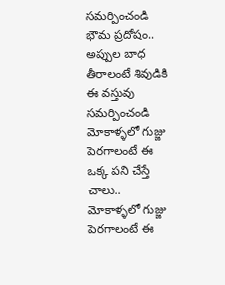సమర్పించండి
భౌమ ప్రదోషం.. అప్పుల బాధ తీరాలంటే శివుడికి ఈ వస్తువు సమర్పించండి
మోకాళ్ళలో గుజ్జు పెరగాలంటే ఈ ఒక్క పని చేస్తే చాలు..
మోకాళ్ళలో గుజ్జు పెరగాలంటే ఈ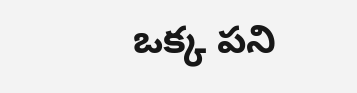ఒక్క పని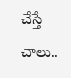చేస్తే చాలు..